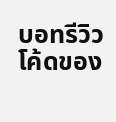บอทรีวิวโค้ดของ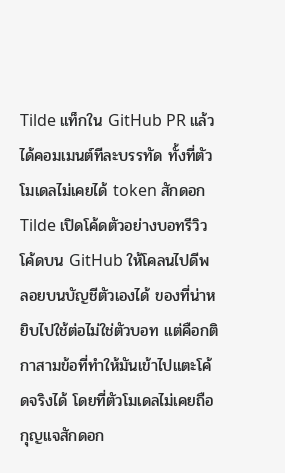Tilde แท็กใน GitHub PR แล้วได้คอมเมนต์ทีละบรรทัด ทั้งที่ตัวโมเดลไม่เคยได้ token สักดอก
Tilde เปิดโค้ดตัวอย่างบอทรีวิวโค้ดบน GitHub ให้โคลนไปดีพลอยบนบัญชีตัวเองได้ ของที่น่าหยิบไปใช้ต่อไม่ใช่ตัวบอท แต่คือกติกาสามข้อที่ทำให้มันเข้าไปแตะโค้ดจริงได้ โดยที่ตัวโมเดลไม่เคยถือกุญแจสักดอก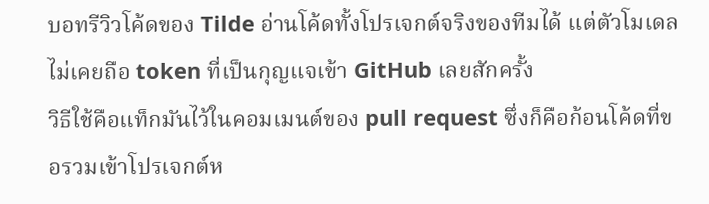บอทรีวิวโค้ดของ Tilde อ่านโค้ดทั้งโปรเจกต์จริงของทีมได้ แต่ตัวโมเดลไม่เคยถือ token ที่เป็นกุญแจเข้า GitHub เลยสักครั้ง
วิธีใช้คือแท็กมันไว้ในคอมเมนต์ของ pull request ซึ่งก็คือก้อนโค้ดที่ขอรวมเข้าโปรเจกต์ห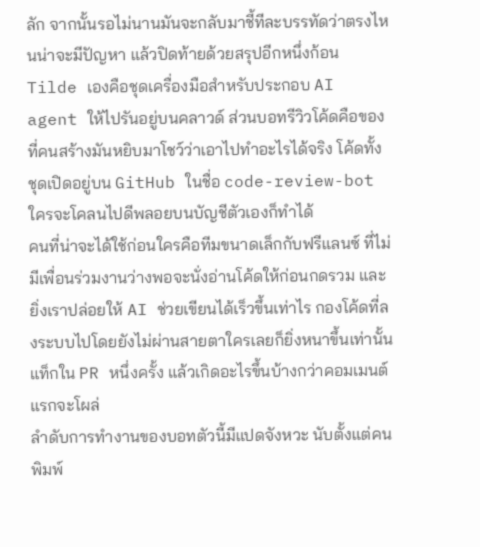ลัก จากนั้นรอไม่นานมันจะกลับมาชี้ทีละบรรทัดว่าตรงไหนน่าจะมีปัญหา แล้วปิดท้ายด้วยสรุปอีกหนึ่งก้อน
Tilde เองคือชุดเครื่องมือสำหรับประกอบ AI agent ให้ไปรันอยู่บนคลาวด์ ส่วนบอทรีวิวโค้ดคือของที่คนสร้างมันหยิบมาโชว์ว่าเอาไปทำอะไรได้จริง โค้ดทั้งชุดเปิดอยู่บน GitHub ในชื่อ code-review-bot ใครจะโคลนไปดีพลอยบนบัญชีตัวเองก็ทำได้
คนที่น่าจะได้ใช้ก่อนใครคือทีมขนาดเล็กกับฟรีแลนซ์ ที่ไม่มีเพื่อนร่วมงานว่างพอจะนั่งอ่านโค้ดให้ก่อนกดรวม และยิ่งเราปล่อยให้ AI ช่วยเขียนได้เร็วขึ้นเท่าไร กองโค้ดที่ลงระบบไปโดยยังไม่ผ่านสายตาใครเลยก็ยิ่งหนาขึ้นเท่านั้น
แท็กใน PR หนึ่งครั้ง แล้วเกิดอะไรขึ้นบ้างกว่าคอมเมนต์แรกจะโผล่
ลำดับการทำงานของบอทตัวนี้มีแปดจังหวะ นับตั้งแต่คนพิมพ์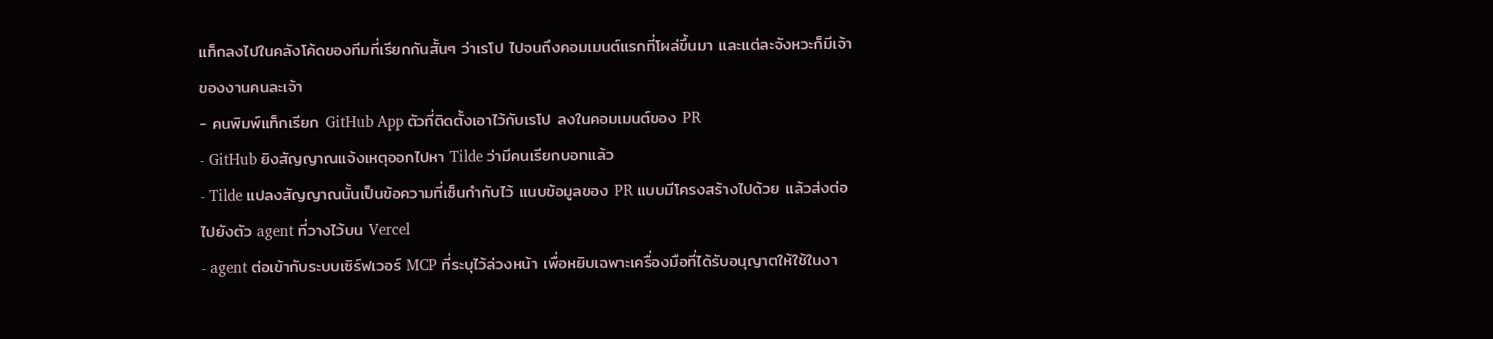แท็กลงไปในคลังโค้ดของทีมที่เรียกกันสั้นๆ ว่าเรโป ไปจนถึงคอมเมนต์แรกที่โผล่ขึ้นมา และแต่ละจังหวะก็มีเจ้าของงานคนละเจ้า
- คนพิมพ์แท็กเรียก GitHub App ตัวที่ติดตั้งเอาไว้กับเรโป ลงในคอมเมนต์ของ PR
- GitHub ยิงสัญญาณแจ้งเหตุออกไปหา Tilde ว่ามีคนเรียกบอทแล้ว
- Tilde แปลงสัญญาณนั้นเป็นข้อความที่เซ็นกำกับไว้ แนบข้อมูลของ PR แบบมีโครงสร้างไปด้วย แล้วส่งต่อไปยังตัว agent ที่วางไว้บน Vercel
- agent ต่อเข้ากับระบบเซิร์ฟเวอร์ MCP ที่ระบุไว้ล่วงหน้า เพื่อหยิบเฉพาะเครื่องมือที่ได้รับอนุญาตให้ใช้ในงา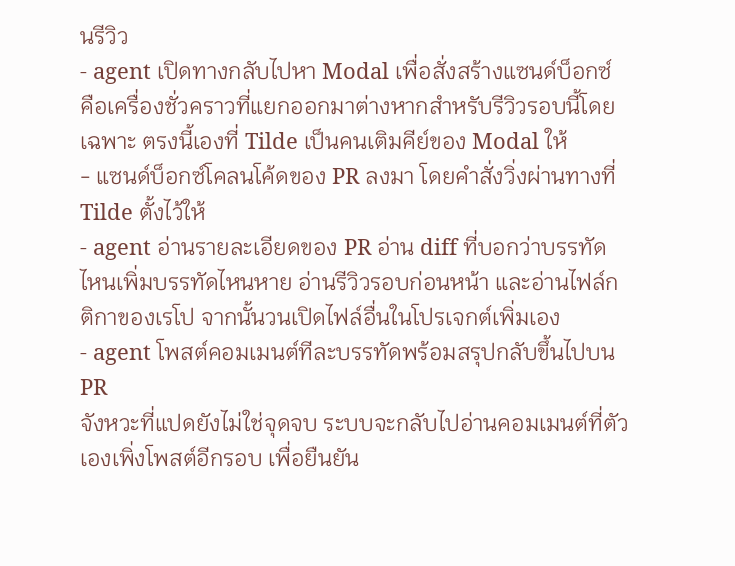นรีวิว
- agent เปิดทางกลับไปหา Modal เพื่อสั่งสร้างแซนด์บ็อกซ์ คือเครื่องชั่วคราวที่แยกออกมาต่างหากสำหรับรีวิวรอบนี้โดยเฉพาะ ตรงนี้เองที่ Tilde เป็นคนเติมคีย์ของ Modal ให้
- แซนด์บ็อกซ์โคลนโค้ดของ PR ลงมา โดยคำสั่งวิ่งผ่านทางที่ Tilde ตั้งไว้ให้
- agent อ่านรายละเอียดของ PR อ่าน diff ที่บอกว่าบรรทัดไหนเพิ่มบรรทัดไหนหาย อ่านรีวิวรอบก่อนหน้า และอ่านไฟล์กติกาของเรโป จากนั้นวนเปิดไฟล์อื่นในโปรเจกต์เพิ่มเอง
- agent โพสต์คอมเมนต์ทีละบรรทัดพร้อมสรุปกลับขึ้นไปบน PR
จังหวะที่แปดยังไม่ใช่จุดจบ ระบบจะกลับไปอ่านคอมเมนต์ที่ตัวเองเพิ่งโพสต์อีกรอบ เพื่อยืนยัน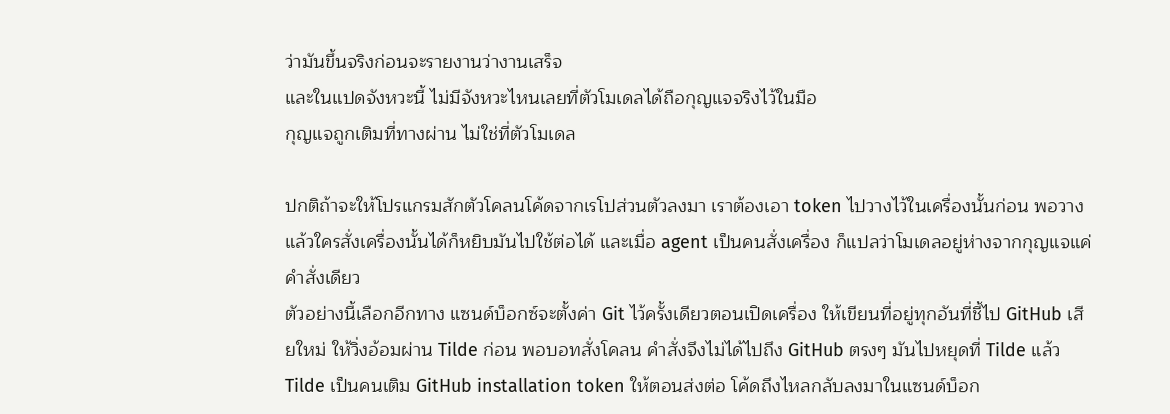ว่ามันขึ้นจริงก่อนจะรายงานว่างานเสร็จ
และในแปดจังหวะนี้ ไม่มีจังหวะไหนเลยที่ตัวโมเดลได้ถือกุญแจจริงไว้ในมือ
กุญแจถูกเติมที่ทางผ่าน ไม่ใช่ที่ตัวโมเดล

ปกติถ้าจะให้โปรแกรมสักตัวโคลนโค้ดจากเรโปส่วนตัวลงมา เราต้องเอา token ไปวางไว้ในเครื่องนั้นก่อน พอวางแล้วใครสั่งเครื่องนั้นได้ก็หยิบมันไปใช้ต่อได้ และเมื่อ agent เป็นคนสั่งเครื่อง ก็แปลว่าโมเดลอยู่ห่างจากกุญแจแค่คำสั่งเดียว
ตัวอย่างนี้เลือกอีกทาง แซนด์บ็อกซ์จะตั้งค่า Git ไว้ครั้งเดียวตอนเปิดเครื่อง ให้เขียนที่อยู่ทุกอันที่ชี้ไป GitHub เสียใหม่ ให้วิ่งอ้อมผ่าน Tilde ก่อน พอบอทสั่งโคลน คำสั่งจึงไม่ได้ไปถึง GitHub ตรงๆ มันไปหยุดที่ Tilde แล้ว Tilde เป็นคนเติม GitHub installation token ให้ตอนส่งต่อ โค้ดถึงไหลกลับลงมาในแซนด์บ็อก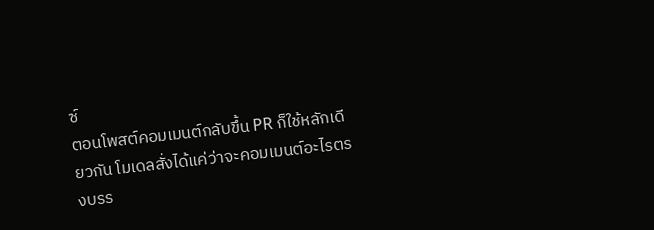ซ์
ตอนโพสต์คอมเมนต์กลับขึ้น PR ก็ใช้หลักเดียวกัน โมเดลสั่งได้แค่ว่าจะคอมเมนต์อะไรตรงบรร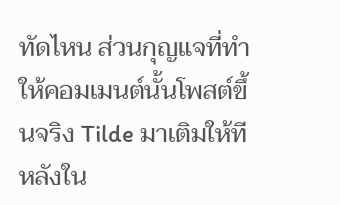ทัดไหน ส่วนกุญแจที่ทำให้คอมเมนต์นั้นโพสต์ขึ้นจริง Tilde มาเติมให้ทีหลังใน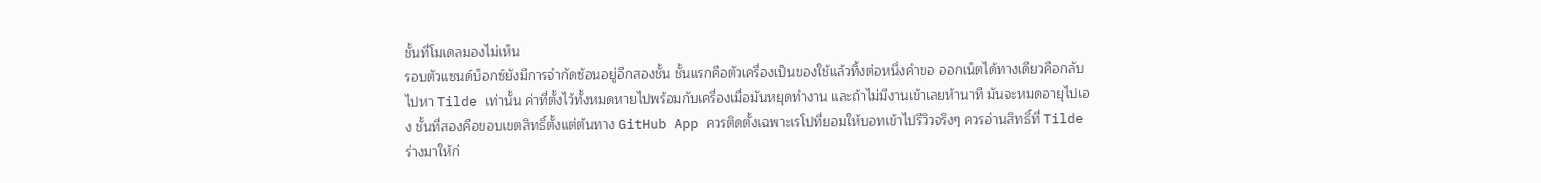ชั้นที่โมเดลมองไม่เห็น
รอบตัวแซนด์บ็อกซ์ยังมีการจำกัดซ้อนอยู่อีกสองชั้น ชั้นแรกคือตัวเครื่องเป็นของใช้แล้วทิ้งต่อหนึ่งคำขอ ออกเน็ตได้ทางเดียวคือกลับไปหา Tilde เท่านั้น ค่าที่ตั้งไว้ทั้งหมดหายไปพร้อมกับเครื่องเมื่อมันหยุดทำงาน และถ้าไม่มีงานเข้าเลยห้านาที มันจะหมดอายุไปเอง ชั้นที่สองคือขอบเขตสิทธิ์ตั้งแต่ต้นทาง GitHub App ควรติดตั้งเฉพาะเรโปที่ยอมให้บอทเข้าไปรีวิวจริงๆ ควรอ่านสิทธิ์ที่ Tilde ร่างมาให้ก่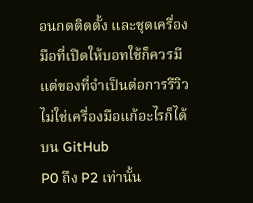อนกดติดตั้ง และชุดเครื่องมือที่เปิดให้บอทใช้ก็ควรมีแต่ของที่จำเป็นต่อการรีวิว ไม่ใช่เครื่องมือแก้อะไรก็ได้บน GitHub
P0 ถึง P2 เท่านั้น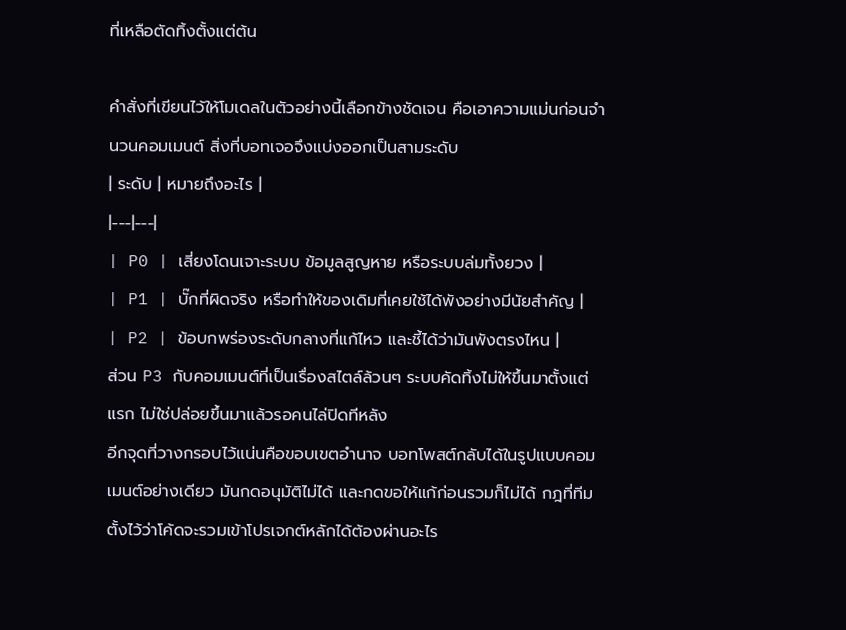ที่เหลือตัดทิ้งตั้งแต่ต้น

คำสั่งที่เขียนไว้ให้โมเดลในตัวอย่างนี้เลือกข้างชัดเจน คือเอาความแม่นก่อนจำนวนคอมเมนต์ สิ่งที่บอทเจอจึงแบ่งออกเป็นสามระดับ
| ระดับ | หมายถึงอะไร |
|---|---|
| P0 | เสี่ยงโดนเจาะระบบ ข้อมูลสูญหาย หรือระบบล่มทั้งยวง |
| P1 | บั๊กที่ผิดจริง หรือทำให้ของเดิมที่เคยใช้ได้พังอย่างมีนัยสำคัญ |
| P2 | ข้อบกพร่องระดับกลางที่แก้ไหว และชี้ได้ว่ามันพังตรงไหน |
ส่วน P3 กับคอมเมนต์ที่เป็นเรื่องสไตล์ล้วนๆ ระบบคัดทิ้งไม่ให้ขึ้นมาตั้งแต่แรก ไม่ใช่ปล่อยขึ้นมาแล้วรอคนไล่ปิดทีหลัง
อีกจุดที่วางกรอบไว้แน่นคือขอบเขตอำนาจ บอทโพสต์กลับได้ในรูปแบบคอมเมนต์อย่างเดียว มันกดอนุมัติไม่ได้ และกดขอให้แก้ก่อนรวมก็ไม่ได้ กฎที่ทีมตั้งไว้ว่าโค้ดจะรวมเข้าโปรเจกต์หลักได้ต้องผ่านอะไร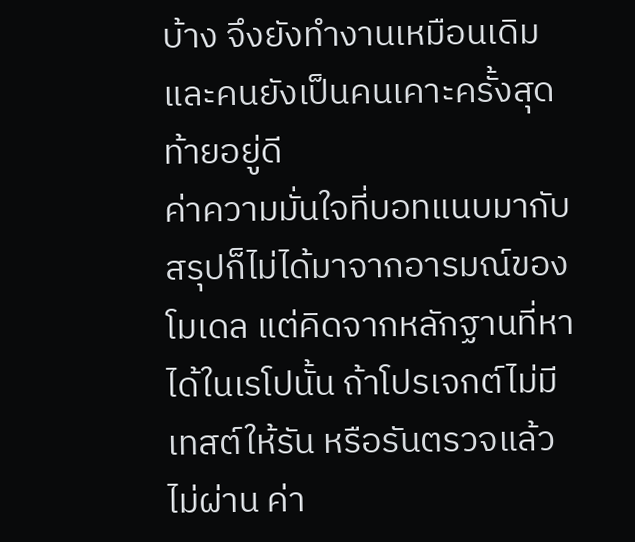บ้าง จึงยังทำงานเหมือนเดิม และคนยังเป็นคนเคาะครั้งสุดท้ายอยู่ดี
ค่าความมั่นใจที่บอทแนบมากับสรุปก็ไม่ได้มาจากอารมณ์ของโมเดล แต่คิดจากหลักฐานที่หาได้ในเรโปนั้น ถ้าโปรเจกต์ไม่มีเทสต์ให้รัน หรือรันตรวจแล้วไม่ผ่าน ค่า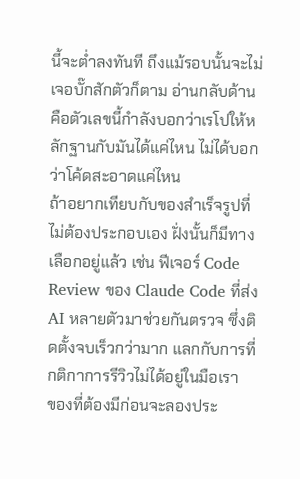นี้จะต่ำลงทันที ถึงแม้รอบนั้นจะไม่เจอบั๊กสักตัวก็ตาม อ่านกลับด้านคือตัวเลขนี้กำลังบอกว่าเรโปให้หลักฐานกับมันได้แค่ไหน ไม่ได้บอกว่าโค้ดสะอาดแค่ไหน
ถ้าอยากเทียบกับของสำเร็จรูปที่ไม่ต้องประกอบเอง ฝั่งนั้นก็มีทางเลือกอยู่แล้ว เช่น ฟีเจอร์ Code Review ของ Claude Code ที่ส่ง AI หลายตัวมาช่วยกันตรวจ ซึ่งติดตั้งจบเร็วกว่ามาก แลกกับการที่กติกาการรีวิวไม่ได้อยู่ในมือเรา
ของที่ต้องมีก่อนจะลองประ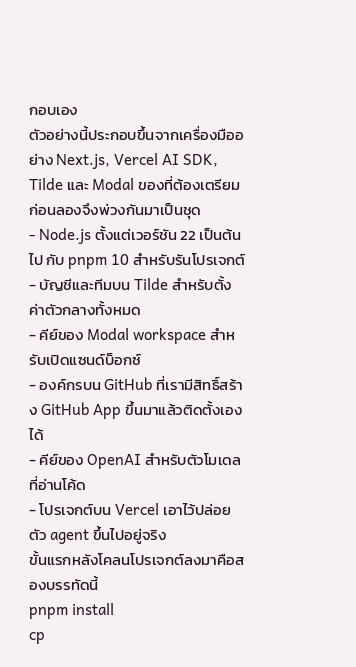กอบเอง
ตัวอย่างนี้ประกอบขึ้นจากเครื่องมืออย่าง Next.js, Vercel AI SDK, Tilde และ Modal ของที่ต้องเตรียมก่อนลองจึงพ่วงกันมาเป็นชุด
- Node.js ตั้งแต่เวอร์ชัน 22 เป็นต้นไป กับ pnpm 10 สำหรับรันโปรเจกต์
- บัญชีและทีมบน Tilde สำหรับตั้งค่าตัวกลางทั้งหมด
- คีย์ของ Modal workspace สำหรับเปิดแซนด์บ็อกซ์
- องค์กรบน GitHub ที่เรามีสิทธิ์สร้าง GitHub App ขึ้นมาแล้วติดตั้งเองได้
- คีย์ของ OpenAI สำหรับตัวโมเดลที่อ่านโค้ด
- โปรเจกต์บน Vercel เอาไว้ปล่อยตัว agent ขึ้นไปอยู่จริง
ขั้นแรกหลังโคลนโปรเจกต์ลงมาคือสองบรรทัดนี้
pnpm install
cp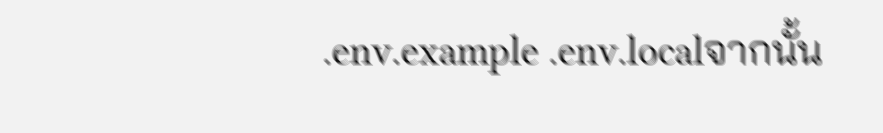.env.example .env.localจากนั้น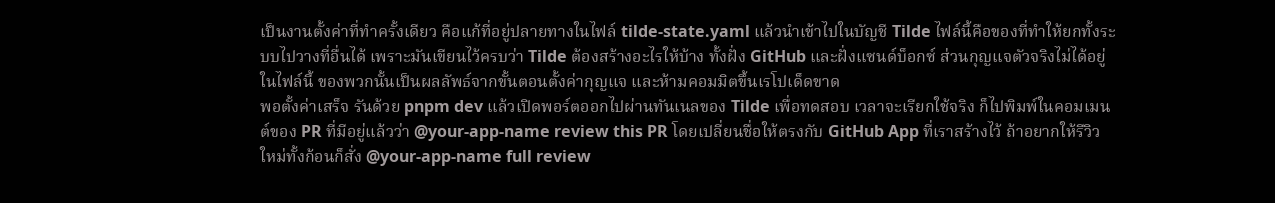เป็นงานตั้งค่าที่ทำครั้งเดียว คือแก้ที่อยู่ปลายทางในไฟล์ tilde-state.yaml แล้วนำเข้าไปในบัญชี Tilde ไฟล์นี้คือของที่ทำให้ยกทั้งระบบไปวางที่อื่นได้ เพราะมันเขียนไว้ครบว่า Tilde ต้องสร้างอะไรให้บ้าง ทั้งฝั่ง GitHub และฝั่งแซนด์บ็อกซ์ ส่วนกุญแจตัวจริงไม่ได้อยู่ในไฟล์นี้ ของพวกนั้นเป็นผลลัพธ์จากขั้นตอนตั้งค่ากุญแจ และห้ามคอมมิตขึ้นเรโปเด็ดขาด
พอตั้งค่าเสร็จ รันด้วย pnpm dev แล้วเปิดพอร์ตออกไปผ่านทันเนลของ Tilde เพื่อทดสอบ เวลาจะเรียกใช้จริง ก็ไปพิมพ์ในคอมเมนต์ของ PR ที่มีอยู่แล้วว่า @your-app-name review this PR โดยเปลี่ยนชื่อให้ตรงกับ GitHub App ที่เราสร้างไว้ ถ้าอยากให้รีวิวใหม่ทั้งก้อนก็สั่ง @your-app-name full review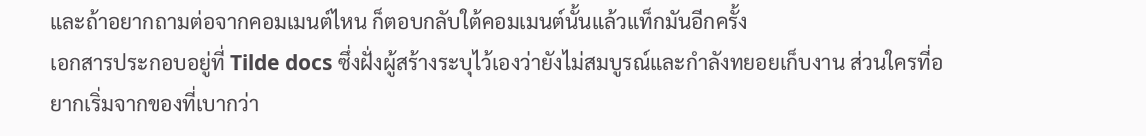และถ้าอยากถามต่อจากคอมเมนต์ไหน ก็ตอบกลับใต้คอมเมนต์นั้นแล้วแท็กมันอีกครั้ง
เอกสารประกอบอยู่ที่ Tilde docs ซึ่งฝั่งผู้สร้างระบุไว้เองว่ายังไม่สมบูรณ์และกำลังทยอยเก็บงาน ส่วนใครที่อยากเริ่มจากของที่เบากว่า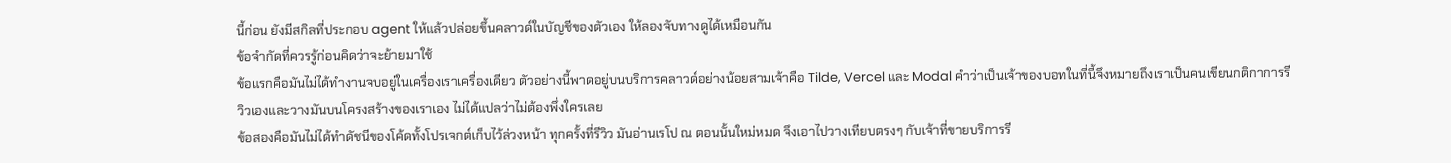นี้ก่อน ยังมีสกิลที่ประกอบ agent ให้แล้วปล่อยขึ้นคลาวด์ในบัญชีของตัวเอง ให้ลองจับทางดูได้เหมือนกัน
ข้อจำกัดที่ควรรู้ก่อนคิดว่าจะย้ายมาใช้
ข้อแรกคือมันไม่ได้ทำงานจบอยู่ในเครื่องเราเครื่องเดียว ตัวอย่างนี้พาดอยู่บนบริการคลาวด์อย่างน้อยสามเจ้าคือ Tilde, Vercel และ Modal คำว่าเป็นเจ้าของบอทในที่นี้จึงหมายถึงเราเป็นคนเขียนกติกาการรีวิวเองและวางมันบนโครงสร้างของเราเอง ไม่ได้แปลว่าไม่ต้องพึ่งใครเลย
ข้อสองคือมันไม่ได้ทำดัชนีของโค้ดทั้งโปรเจกต์เก็บไว้ล่วงหน้า ทุกครั้งที่รีวิว มันอ่านเรโป ณ ตอนนั้นใหม่หมด จึงเอาไปวางเทียบตรงๆ กับเจ้าที่ขายบริการรี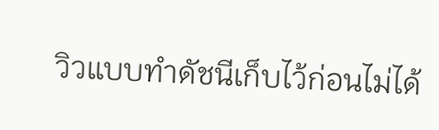วิวแบบทำดัชนีเก็บไว้ก่อนไม่ได้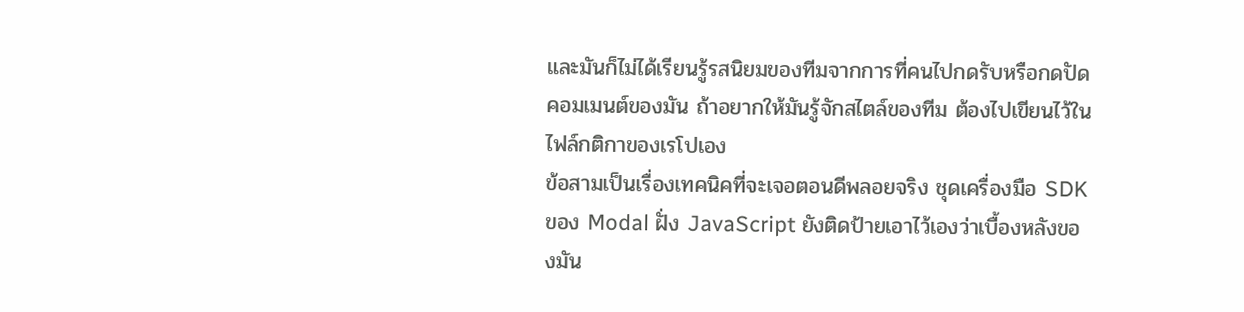และมันก็ไม่ได้เรียนรู้รสนิยมของทีมจากการที่คนไปกดรับหรือกดปัดคอมเมนต์ของมัน ถ้าอยากให้มันรู้จักสไตล์ของทีม ต้องไปเขียนไว้ในไฟล์กติกาของเรโปเอง
ข้อสามเป็นเรื่องเทคนิคที่จะเจอตอนดีพลอยจริง ชุดเครื่องมือ SDK ของ Modal ฝั่ง JavaScript ยังติดป้ายเอาไว้เองว่าเบื้องหลังของมัน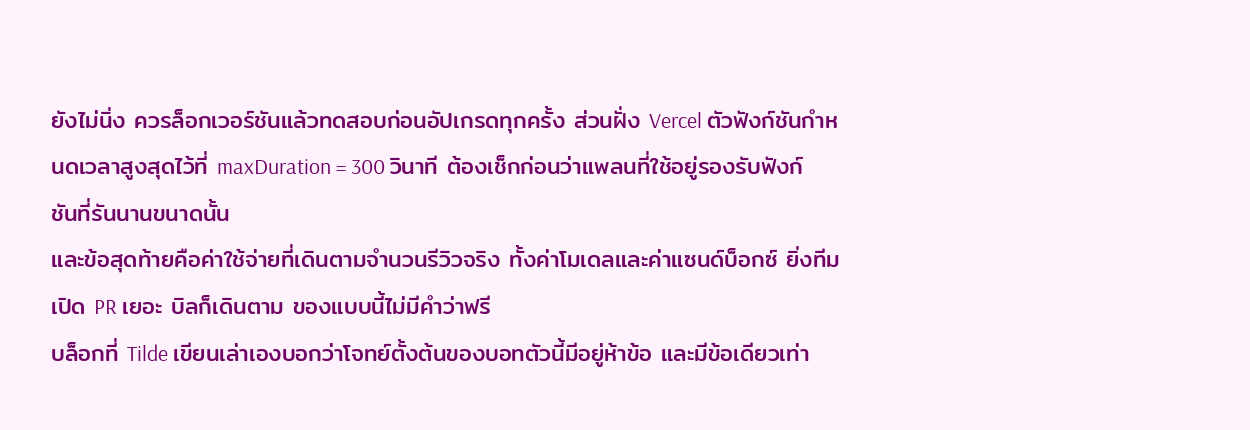ยังไม่นิ่ง ควรล็อกเวอร์ชันแล้วทดสอบก่อนอัปเกรดทุกครั้ง ส่วนฝั่ง Vercel ตัวฟังก์ชันกำหนดเวลาสูงสุดไว้ที่ maxDuration = 300 วินาที ต้องเช็กก่อนว่าแพลนที่ใช้อยู่รองรับฟังก์ชันที่รันนานขนาดนั้น
และข้อสุดท้ายคือค่าใช้จ่ายที่เดินตามจำนวนรีวิวจริง ทั้งค่าโมเดลและค่าแซนด์บ็อกซ์ ยิ่งทีมเปิด PR เยอะ บิลก็เดินตาม ของแบบนี้ไม่มีคำว่าฟรี
บล็อกที่ Tilde เขียนเล่าเองบอกว่าโจทย์ตั้งต้นของบอทตัวนี้มีอยู่ห้าข้อ และมีข้อเดียวเท่า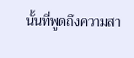นั้นที่พูดถึงความสา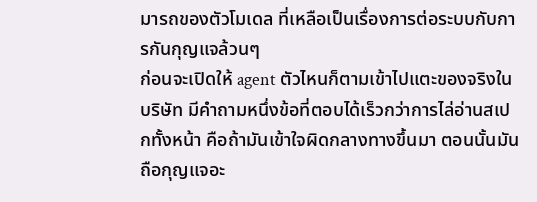มารถของตัวโมเดล ที่เหลือเป็นเรื่องการต่อระบบกับการกันกุญแจล้วนๆ
ก่อนจะเปิดให้ agent ตัวไหนก็ตามเข้าไปแตะของจริงในบริษัท มีคำถามหนึ่งข้อที่ตอบได้เร็วกว่าการไล่อ่านสเปกทั้งหน้า คือถ้ามันเข้าใจผิดกลางทางขึ้นมา ตอนนั้นมันถือกุญแจอะ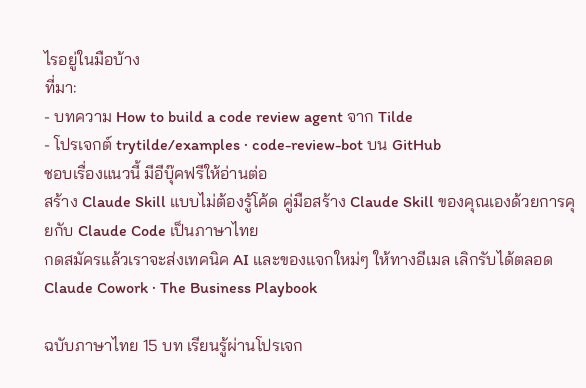ไรอยู่ในมือบ้าง
ที่มา:
- บทความ How to build a code review agent จาก Tilde
- โปรเจกต์ trytilde/examples · code-review-bot บน GitHub
ชอบเรื่องแนวนี้ มีอีบุ๊คฟรีให้อ่านต่อ
สร้าง Claude Skill แบบไม่ต้องรู้โค้ด คู่มือสร้าง Claude Skill ของคุณเองด้วยการคุยกับ Claude Code เป็นภาษาไทย
กดสมัครแล้วเราจะส่งเทคนิค AI และของแจกใหม่ๆ ให้ทางอีเมล เลิกรับได้ตลอด
Claude Cowork · The Business Playbook

ฉบับภาษาไทย 15 บท เรียนรู้ผ่านโปรเจก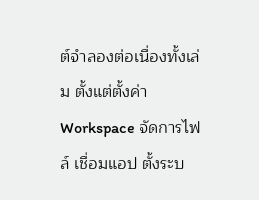ต์จำลองต่อเนื่องทั้งเล่ม ตั้งแต่ตั้งค่า Workspace จัดการไฟล์ เชื่อมแอป ตั้งระบ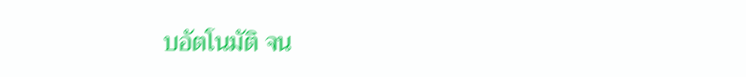บอัตโนมัติ จน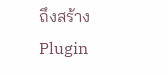ถึงสร้าง Plugin